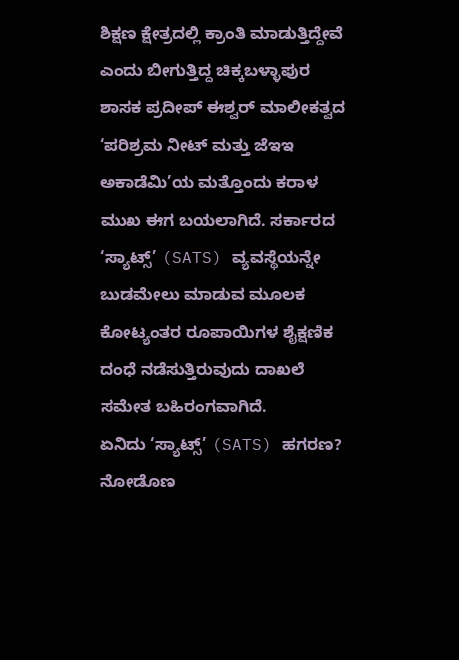ಶಿಕ್ಷಣ ಕ್ಷೇತ್ರದಲ್ಲಿ ಕ್ರಾಂತಿ ಮಾಡುತ್ತಿದ್ದೇವೆ ಎಂದು ಬೀಗುತ್ತಿದ್ದ ಚಿಕ್ಕಬಳ್ಳಾಪುರ ಶಾಸಕ ಪ್ರದೀಪ್ ಈಶ್ವರ್ ಮಾಲೀಕತ್ವದ ‘ಪರಿಶ್ರಮ ನೀಟ್ ಮತ್ತು ಜೆಇಇ ಅಕಾಡೆಮಿ’ಯ ಮತ್ತೊಂದು ಕರಾಳ ಮುಖ ಈಗ ಬಯಲಾಗಿದೆ. ಸರ್ಕಾರದ ‘ಸ್ಯಾಟ್ಸ್’ (SATS) ವ್ಯವಸ್ಥೆಯನ್ನೇ ಬುಡಮೇಲು ಮಾಡುವ ಮೂಲಕ ಕೋಟ್ಯಂತರ ರೂಪಾಯಿಗಳ ಶೈಕ್ಷಣಿಕ ದಂಧೆ ನಡೆಸುತ್ತಿರುವುದು ದಾಖಲೆ ಸಮೇತ ಬಹಿರಂಗವಾಗಿದೆ.
ಏನಿದು ‘ಸ್ಯಾಟ್ಸ್’ (SATS) ಹಗರಣ? ನೋಡೊಣ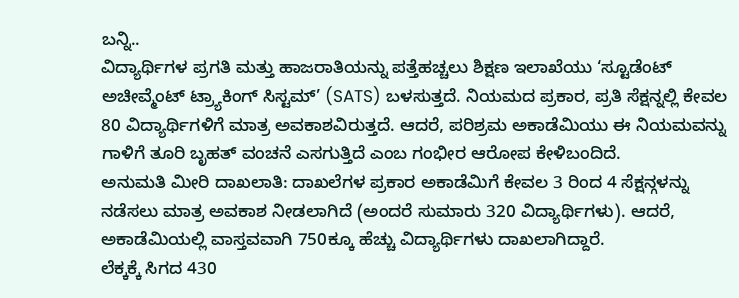ಬನ್ನಿ..
ವಿದ್ಯಾರ್ಥಿಗಳ ಪ್ರಗತಿ ಮತ್ತು ಹಾಜರಾತಿಯನ್ನು ಪತ್ತೆಹಚ್ಚಲು ಶಿಕ್ಷಣ ಇಲಾಖೆಯು ‘ಸ್ಟೂಡೆಂಟ್ ಅಚೀವ್ಮೆಂಟ್ ಟ್ರ್ಯಾಕಿಂಗ್ ಸಿಸ್ಟಮ್’ (SATS) ಬಳಸುತ್ತದೆ. ನಿಯಮದ ಪ್ರಕಾರ, ಪ್ರತಿ ಸೆಕ್ಷನ್ನಲ್ಲಿ ಕೇವಲ 80 ವಿದ್ಯಾರ್ಥಿಗಳಿಗೆ ಮಾತ್ರ ಅವಕಾಶವಿರುತ್ತದೆ. ಆದರೆ, ಪರಿಶ್ರಮ ಅಕಾಡೆಮಿಯು ಈ ನಿಯಮವನ್ನು ಗಾಳಿಗೆ ತೂರಿ ಬೃಹತ್ ವಂಚನೆ ಎಸಗುತ್ತಿದೆ ಎಂಬ ಗಂಭೀರ ಆರೋಪ ಕೇಳಿಬಂದಿದೆ.
ಅನುಮತಿ ಮೀರಿ ದಾಖಲಾತಿ: ದಾಖಲೆಗಳ ಪ್ರಕಾರ ಅಕಾಡೆಮಿಗೆ ಕೇವಲ 3 ರಿಂದ 4 ಸೆಕ್ಷನ್ಗಳನ್ನು ನಡೆಸಲು ಮಾತ್ರ ಅವಕಾಶ ನೀಡಲಾಗಿದೆ (ಅಂದರೆ ಸುಮಾರು 320 ವಿದ್ಯಾರ್ಥಿಗಳು). ಆದರೆ, ಅಕಾಡೆಮಿಯಲ್ಲಿ ವಾಸ್ತವವಾಗಿ 750ಕ್ಕೂ ಹೆಚ್ಚು ವಿದ್ಯಾರ್ಥಿಗಳು ದಾಖಲಾಗಿದ್ದಾರೆ.
ಲೆಕ್ಕಕ್ಕೆ ಸಿಗದ 430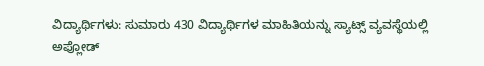ವಿದ್ಯಾರ್ಥಿಗಳು: ಸುಮಾರು 430 ವಿದ್ಯಾರ್ಥಿಗಳ ಮಾಹಿತಿಯನ್ನು ಸ್ಯಾಟ್ಸ್ ವ್ಯವಸ್ಥೆಯಲ್ಲಿ ಅಪ್ಲೋಡ್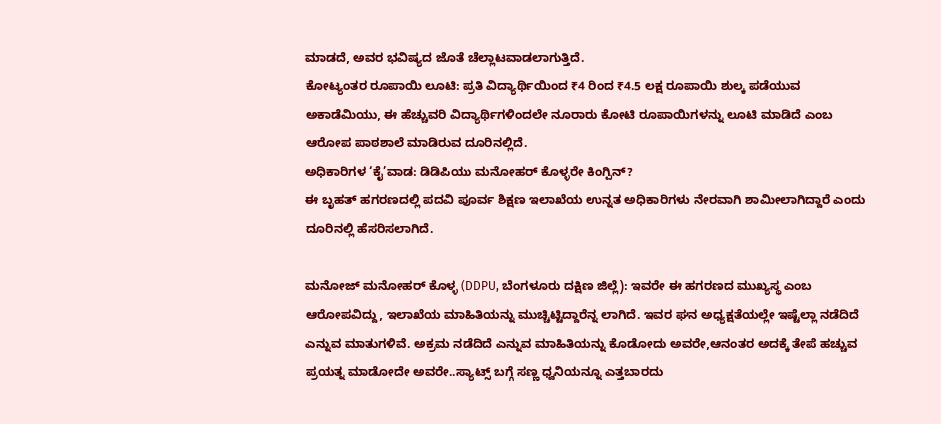ಮಾಡದೆ, ಅವರ ಭವಿಷ್ಯದ ಜೊತೆ ಚೆಲ್ಲಾಟವಾಡಲಾಗುತ್ತಿದೆ.
ಕೋಟ್ಯಂತರ ರೂಪಾಯಿ ಲೂಟಿ: ಪ್ರತಿ ವಿದ್ಯಾರ್ಥಿಯಿಂದ ₹4 ರಿಂದ ₹4.5 ಲಕ್ಷ ರೂಪಾಯಿ ಶುಲ್ಕ ಪಡೆಯುವ ಅಕಾಡೆಮಿಯು, ಈ ಹೆಚ್ಚುವರಿ ವಿದ್ಯಾರ್ಥಿಗಳಿಂದಲೇ ನೂರಾರು ಕೋಟಿ ರೂಪಾಯಿಗಳನ್ನು ಲೂಟಿ ಮಾಡಿದೆ ಎಂಬ ಆರೋಪ ಪಾಠಶಾಲೆ ಮಾಡಿರುವ ದೂರಿನಲ್ಲಿದೆ.
ಅಧಿಕಾರಿಗಳ ‘ಕೈ’ವಾಡ: ಡಿಡಿಪಿಯು ಮನೋಹರ್ ಕೊಳ್ಳರೇ ಕಿಂಗ್ಪಿನ್?
ಈ ಬೃಹತ್ ಹಗರಣದಲ್ಲಿ ಪದವಿ ಪೂರ್ವ ಶಿಕ್ಷಣ ಇಲಾಖೆಯ ಉನ್ನತ ಅಧಿಕಾರಿಗಳು ನೇರವಾಗಿ ಶಾಮೀಲಾಗಿದ್ದಾರೆ ಎಂದು ದೂರಿನಲ್ಲಿ ಹೆಸರಿಸಲಾಗಿದೆ.

ಮನೋಜ್ ಮನೋಹರ್ ಕೊಳ್ಳ (DDPU, ಬೆಂಗಳೂರು ದಕ್ಷಿಣ ಜಿಲ್ಲೆ): ಇವರೇ ಈ ಹಗರಣದ ಮುಖ್ಯಸ್ಥ ಎಂಬ ಆರೋಪವಿದ್ದು, ಇಲಾಖೆಯ ಮಾಹಿತಿಯನ್ನು ಮುಚ್ಚಿಟ್ಟಿದ್ದಾರೆನ್ನ ಲಾಗಿದೆ. ಇವರ ಘನ ಅಧ್ಯಕ್ಷತೆಯಲ್ಲೇ ಇಷ್ಟೆಲ್ಲಾ ನಡೆದಿದೆ ಎನ್ನುವ ಮಾತುಗಳಿವೆ. ಅಕ್ರಮ ನಡೆದಿದೆ ಎನ್ನುವ ಮಾಹಿತಿಯನ್ನು ಕೊಡೋದು ಅವರೇ,ಆನಂತರ ಅದಕ್ಕೆ ತೇಪೆ ಹಚ್ಚುವ ಪ್ರಯತ್ನ ಮಾಡೋದೇ ಅವರೇ..ಸ್ಯಾಟ್ಸ್ ಬಗ್ಗೆ ಸಣ್ಣ ಧ್ವನಿಯನ್ನೂ ಎತ್ತಬಾರದು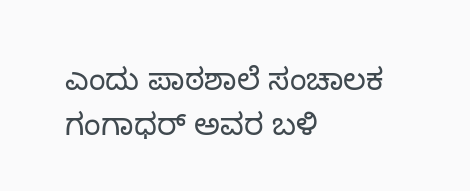ಎಂದು ಪಾಠಶಾಲೆ ಸಂಚಾಲಕ ಗಂಗಾಧರ್ ಅವರ ಬಳಿ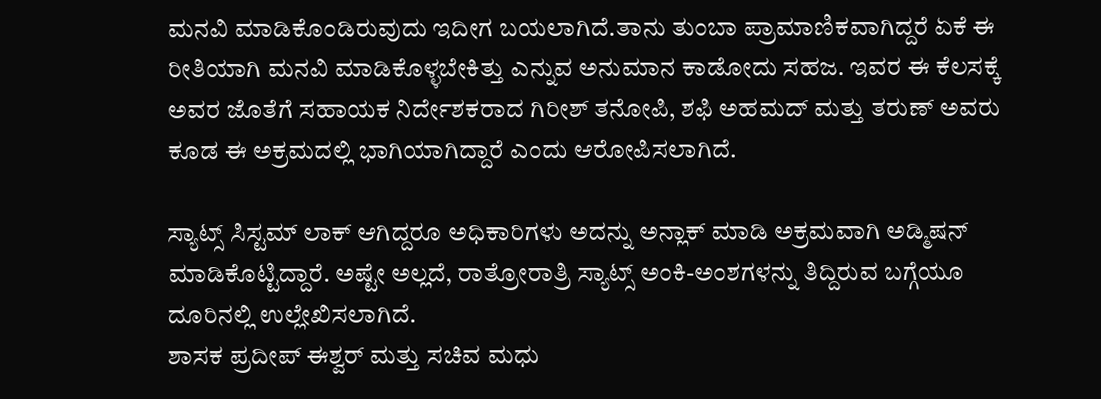ಮನವಿ ಮಾಡಿಕೊಂಡಿರುವುದು ಇದೀಗ ಬಯಲಾಗಿದೆ.ತಾನು ತುಂಬಾ ಪ್ರಾಮಾಣಿಕವಾಗಿದ್ದರೆ ಏಕೆ ಈ ರೀತಿಯಾಗಿ ಮನವಿ ಮಾಡಿಕೊಳ್ಳಬೇಕಿತ್ತು ಎನ್ನುವ ಅನುಮಾನ ಕಾಡೋದು ಸಹಜ. ಇವರ ಈ ಕೆಲಸಕ್ಕೆ ಅವರ ಜೊತೆಗೆ ಸಹಾಯಕ ನಿರ್ದೇಶಕರಾದ ಗಿರೀಶ್ ತನೋಪಿ, ಶಫಿ ಅಹಮದ್ ಮತ್ತು ತರುಣ್ ಅವರು ಕೂಡ ಈ ಅಕ್ರಮದಲ್ಲಿ ಭಾಗಿಯಾಗಿದ್ದಾರೆ ಎಂದು ಆರೋಪಿಸಲಾಗಿದೆ.

ಸ್ಯಾಟ್ಸ್ ಸಿಸ್ಟಮ್ ಲಾಕ್ ಆಗಿದ್ದರೂ ಅಧಿಕಾರಿಗಳು ಅದನ್ನು ಅನ್ಲಾಕ್ ಮಾಡಿ ಅಕ್ರಮವಾಗಿ ಅಡ್ಮಿಷನ್ ಮಾಡಿಕೊಟ್ಟಿದ್ದಾರೆ. ಅಷ್ಟೇ ಅಲ್ಲದೆ, ರಾತ್ರೋರಾತ್ರಿ ಸ್ಯಾಟ್ಸ್ ಅಂಕಿ-ಅಂಶಗಳನ್ನು ತಿದ್ದಿರುವ ಬಗ್ಗೆಯೂ ದೂರಿನಲ್ಲಿ ಉಲ್ಲೇಖಿಸಲಾಗಿದೆ.
ಶಾಸಕ ಪ್ರದೀಪ್ ಈಶ್ವರ್ ಮತ್ತು ಸಚಿವ ಮಧು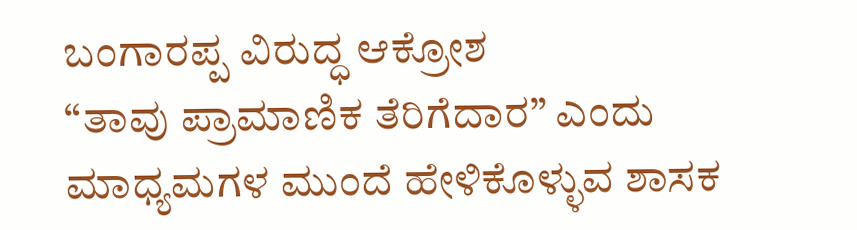ಬಂಗಾರಪ್ಪ ವಿರುದ್ಧ ಆಕ್ರೋಶ
“ತಾವು ಪ್ರಾಮಾಣಿಕ ತೆರಿಗೆದಾರ” ಎಂದು ಮಾಧ್ಯಮಗಳ ಮುಂದೆ ಹೇಳಿಕೊಳ್ಳುವ ಶಾಸಕ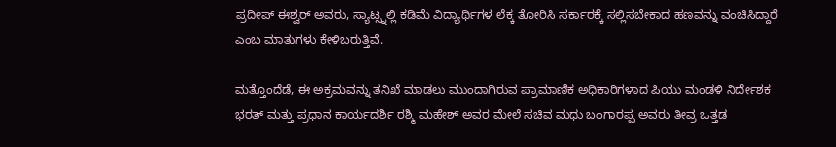ಪ್ರದೀಪ್ ಈಶ್ವರ್ ಅವರು, ಸ್ಯಾಟ್ಸ್ನಲ್ಲಿ ಕಡಿಮೆ ವಿದ್ಯಾರ್ಥಿಗಳ ಲೆಕ್ಕ ತೋರಿಸಿ ಸರ್ಕಾರಕ್ಕೆ ಸಲ್ಲಿಸಬೇಕಾದ ಹಣವನ್ನು ವಂಚಿಸಿದ್ದಾರೆ ಎಂಬ ಮಾತುಗಳು ಕೇಳಿಬರುತ್ತಿವೆ.

ಮತ್ತೊಂದೆಡೆ, ಈ ಅಕ್ರಮವನ್ನು ತನಿಖೆ ಮಾಡಲು ಮುಂದಾಗಿರುವ ಪ್ರಾಮಾಣಿಕ ಅಧಿಕಾರಿಗಳಾದ ಪಿಯು ಮಂಡಳಿ ನಿರ್ದೇಶಕ ಭರತ್ ಮತ್ತು ಪ್ರಧಾನ ಕಾರ್ಯದರ್ಶಿ ರಶ್ಮಿ ಮಹೇಶ್ ಅವರ ಮೇಲೆ ಸಚಿವ ಮಧು ಬಂಗಾರಪ್ಪ ಅವರು ತೀವ್ರ ಒತ್ತಡ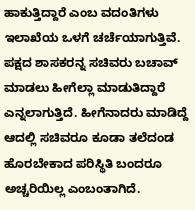ಹಾಕುತ್ತಿದ್ದಾರೆ ಎಂಬ ವದಂತಿಗಳು ಇಲಾಖೆಯ ಒಳಗೆ ಚರ್ಚೆಯಾಗುತ್ತಿವೆ. ಪಕ್ಷದ ಶಾಸಕರನ್ನ ಸಚಿವರು ಬಚಾವ್ ಮಾಡಲು ಹೀಗೆಲ್ಲಾ ಮಾಡುತಿದ್ದಾರೆ ಎನ್ನಲಾಗುತ್ತಿದೆ. ಹೀಗೆನಾದರು ಮಾಡಿದ್ದೆ ಆದಲ್ಲಿ ಸಚಿವರೂ ಕೂಡಾ ತಲೆದಂಡ ಹೊರಬೇಕಾದ ಪರಿಸ್ಥಿತಿ ಬಂದರೂ ಅಚ್ಚರಿಯಿಲ್ಲ ಎಂಬಂತಾಗಿದೆ.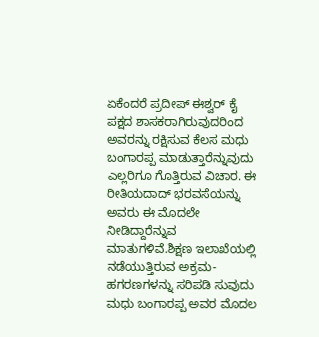ಏಕೆಂದರೆ ಪ್ರದೀಪ್ ಈಶ್ವರ್ ಕೈ ಪಕ್ಷದ ಶಾಸಕರಾಗಿರುವುದರಿಂದ ಅವರನ್ನು ರಕ್ಷಿಸುವ ಕೆಲಸ ಮಧು ಬಂಗಾರಪ್ಪ ಮಾಡುತ್ತಾರೆನ್ನುವುದು ಎಲ್ಲರಿಗೂ ಗೊತ್ತಿರುವ ವಿಚಾರ. ಈ ರೀತಿಯದಾದ್ ಭರವಸೆಯನ್ನು ಅವರು ಈ ಮೊದಲೇ ನೀಡಿದ್ದಾರೆನ್ನುವ ಮಾತುಗಳಿವೆ.ಶಿಕ್ಷಣ ಇಲಾಖೆಯಲ್ಲಿ ನಡೆಯುತ್ತಿರುವ ಅಕ್ರಮ-ಹಗರಣಗಳನ್ನು ಸರಿಪಡಿ ಸುವುದು ಮಧು ಬಂಗಾರಪ್ಪ ಅವರ ಮೊದಲ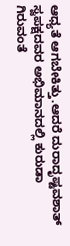ಆಧ್ಯತೆ ಆಗಬೇಕಿತ್ತು.ಆದರೆ ದುರಾದೃಷ್ಟವಶಾತ್ ಸ್ವಪಕ್ಷದವರ ಅಭಿಮಾನದಲ್ಲಿ ಕುರುಡಾ ಗಿರುವಂತೆ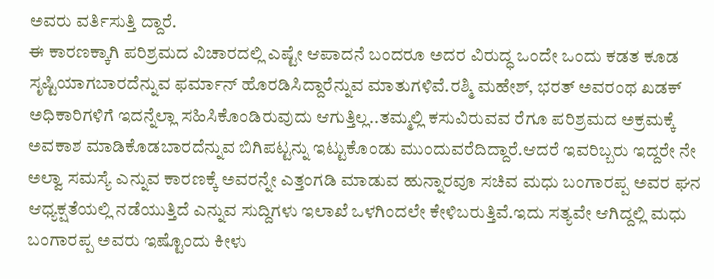ಅವರು ವರ್ತಿಸುತ್ತಿ ದ್ದಾರೆ.
ಈ ಕಾರಣಕ್ಕಾಗಿ ಪರಿಶ್ರಮದ ವಿಚಾರದಲ್ಲಿ ಎಷ್ಟೇ ಆಪಾದನೆ ಬಂದರೂ ಅದರ ವಿರುದ್ಧ ಒಂದೇ ಒಂದು ಕಡತ ಕೂಡ ಸೃಷ್ಟಿಯಾಗಬಾರದೆನ್ನುವ ಫರ್ಮಾನ್ ಹೊರಡಿಸಿದ್ದಾರೆನ್ನುವ ಮಾತುಗಳಿವೆ.ರಶ್ಮಿ ಮಹೇಶ್, ಭರತ್ ಅವರಂಥ ಖಡಕ್ ಅಧಿಕಾರಿಗಳಿಗೆ ಇದನ್ನೆಲ್ಲಾ ಸಹಿಸಿಕೊಂಡಿರುವುದು ಆಗುತ್ತಿಲ್ಲ..ತಮ್ಮಲ್ಲಿ ಕಸುವಿರುವವ ರೆಗೂ ಪರಿಶ್ರಮದ ಅಕ್ರಮಕ್ಕೆ ಅವಕಾಶ ಮಾಡಿಕೊಡಬಾರದೆನ್ನುವ ಬಿಗಿಪಟ್ಟನ್ನು ಇಟ್ಟುಕೊಂಡು ಮುಂದುವರೆದಿದ್ದಾರೆ.ಆದರೆ ಇವರಿಬ್ಬರು ಇದ್ದರೇ ನೇ ಅಲ್ವಾ ಸಮಸ್ಯೆ ಎನ್ನುವ ಕಾರಣಕ್ಕೆ ಅವರನ್ನೇ ಎತ್ತಂಗಡಿ ಮಾಡುವ ಹುನ್ನಾರವೂ ಸಚಿವ ಮಧು ಬಂಗಾರಪ್ಪ ಅವರ ಘನ ಆಧ್ಯಕ್ಷತೆಯಲ್ಲಿ ನಡೆಯುತ್ತಿದೆ ಎನ್ನುವ ಸುದ್ದಿಗಳು ಇಲಾಖೆ ಒಳಗಿಂದಲೇ ಕೇಳಿಬರುತ್ತಿವೆ.ಇದು ಸತ್ಯವೇ ಆಗಿದ್ದಲ್ಲಿ ಮಧು ಬಂಗಾರಪ್ಪ ಅವರು ಇಷ್ಟೊಂದು ಕೀಳು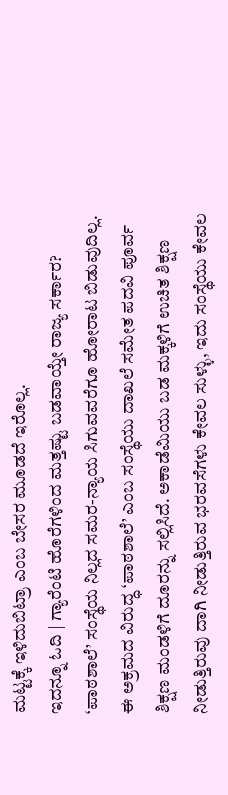ಮಟ್ಟಕ್ಕೆ ಇಳಿದುಬಿಟ್ರಾ ಎಂಬ ಬೇಸರ ಮೂಡದೆ ಇರೊಲ್ಲ.
ಇದನ್ನೂ ಓದಿ | ಗ್ಯಾರೆಂಟಿ ಹೊರೆಗಳಿಂದ ಮತ್ತಷ್ಟು ಬಡವಾಯ್ತೇ ರಾಜ್ಯ ಸರ್ಕಾರ?
‘ಪಾಠಶಾಲೆ’ ಸಂಸ್ಥೆಯ ನಿಲ್ಲದ ಸಮರ-ನ್ಯಾಯ ಸಿಗುವವರೆಗೂ ಹೋರಾಟ ಬಿಡುವುದಿಲ್ಲ.
ಈ ಅಕ್ರಮದ ವಿರುದ್ಧ ‘ಪಾಠಶಾಲೆ’ ಎಂಬ ಸಂಸ್ಥೆಯು ದಾಖಲೆ ಸಮೇತ ಪದವಿ ಪೂರ್ವ ಶಿಕ್ಷಣ ಮಂಡಳಿಗೆ ದೂರನ್ನು ಸಲ್ಲಿಸಿದೆ. ಅಕಾಡೆಮಿಯು ಬಡ ಮಕ್ಕಳಿಗೆ ಉಚಿತ ಶಿಕ್ಷಣ ನೀಡುತ್ತಿರುವು ದಾಗಿ ನೀಡುತ್ತಿರುವ ಭರವಸೆಗಳು ಕೇವಲ ಸುಳ್ಳು, ಇದು ಸಂಸ್ಥೆಯು ಕೇವಲ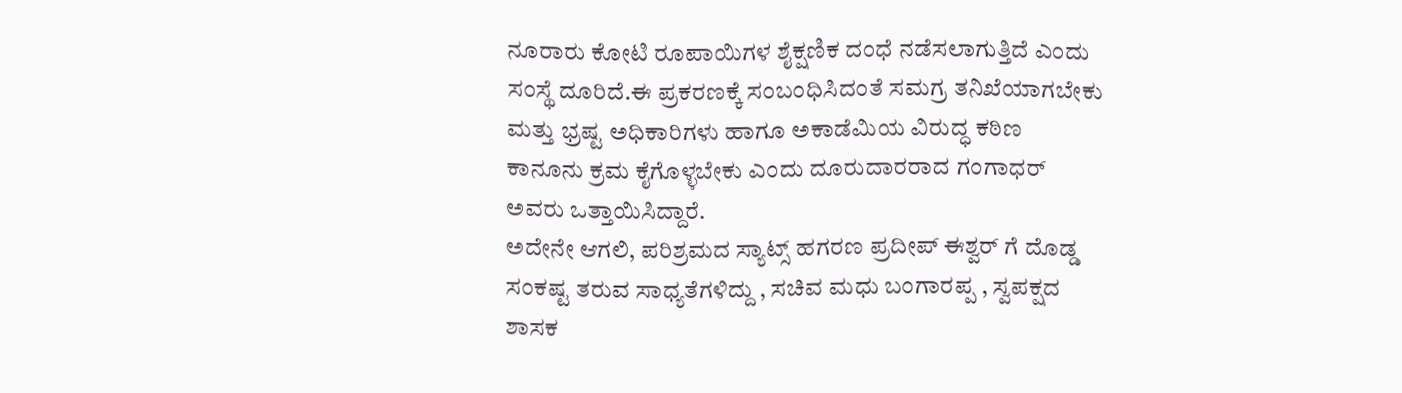ನೂರಾರು ಕೋಟಿ ರೂಪಾಯಿಗಳ ಶೈಕ್ಷಣಿಕ ದಂಧೆ ನಡೆಸಲಾಗುತ್ತಿದೆ ಎಂದು ಸಂಸ್ಥೆ ದೂರಿದೆ.ಈ ಪ್ರಕರಣಕ್ಕೆ ಸಂಬಂಧಿಸಿದಂತೆ ಸಮಗ್ರ ತನಿಖೆಯಾಗಬೇಕು ಮತ್ತು ಭ್ರಷ್ಟ ಅಧಿಕಾರಿಗಳು ಹಾಗೂ ಅಕಾಡೆಮಿಯ ವಿರುದ್ಧ ಕಠಿಣ ಕಾನೂನು ಕ್ರಮ ಕೈಗೊಳ್ಳಬೇಕು ಎಂದು ದೂರುದಾರರಾದ ಗಂಗಾಧರ್ ಅವರು ಒತ್ತಾಯಿಸಿದ್ದಾರೆ.
ಅದೇನೇ ಆಗಲಿ, ಪರಿಶ್ರಮದ ಸ್ಯಾಟ್ಸ್ ಹಗರಣ ಪ್ರದೀಪ್ ಈಶ್ವರ್ ಗೆ ದೊಡ್ಡ ಸಂಕಷ್ಟ ತರುವ ಸಾಧ್ಯತೆಗಳಿದ್ದು , ಸಚಿವ ಮಧು ಬಂಗಾರಪ್ಪ , ಸ್ವಪಕ್ಷದ ಶಾಸಕ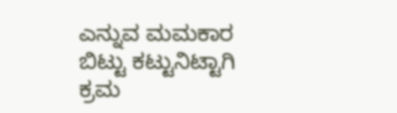ಎನ್ನುವ ಮಮಕಾರ ಬಿಟ್ಟು ಕಟ್ಟುನಿಟ್ಟಾಗಿ ಕ್ರಮ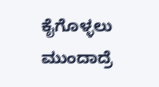ಕೈಗೊಳ್ಳಲು ಮುಂದಾದ್ರೆ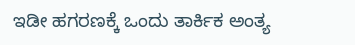ಇಡೀ ಹಗರಣಕ್ಕೆ ಒಂದು ತಾರ್ಕಿಕ ಅಂತ್ಯ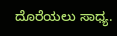ದೊರೆಯಲು ಸಾಧ್ಯ.